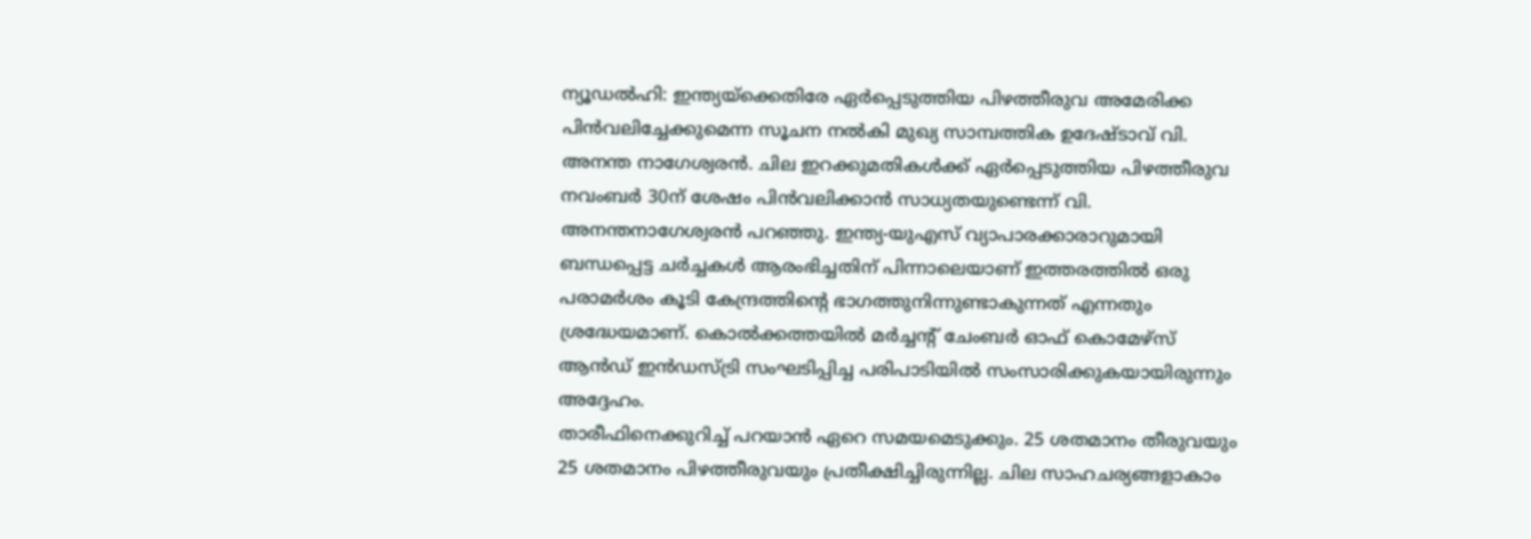ന്യൂഡൽഹി: ഇന്ത്യയ്ക്കെതിരേ ഏർപ്പെടുത്തിയ പിഴത്തീരുവ അമേരിക്ക പിൻവലിച്ചേക്കുമെന്ന സൂചന നൽകി മുഖ്യ സാമ്പത്തിക ഉദേഷ്ടാവ് വി. അനന്ത നാഗേശ്വരൻ. ചില ഇറക്കുമതികൾക്ക് ഏർപ്പെടുത്തിയ പിഴത്തീരുവ നവംബർ 30ന് ശേഷം പിൻവലിക്കാൻ സാധ്യതയുണ്ടെന്ന് വി. അനന്തനാഗേശ്വരൻ പറഞ്ഞു. ഇന്ത്യ-യുഎസ് വ്യാപാരക്കാരാറുമായി ബന്ധപ്പെട്ട ചർച്ചകൾ ആരംഭിച്ചതിന് പിന്നാലെയാണ് ഇത്തരത്തിൽ ഒരു പരാമർശം കൂടി കേന്ദ്രത്തിന്റെ ഭാഗത്തുനിന്നുണ്ടാകുന്നത് എന്നതും ശ്രദ്ധേയമാണ്. കൊൽക്കത്തയിൽ മർച്ചന്റ് ചേംബർ ഓഫ് കൊമേഴ്സ് ആൻഡ് ഇൻഡസ്ട്രി സംഘടിപ്പിച്ച പരിപാടിയിൽ സംസാരിക്കുകയായിരുന്നും അദ്ദേഹം.
താരീഫിനെക്കുറിച്ച് പറയാൻ ഏറെ സമയമെടുക്കും. 25 ശതമാനം തീരുവയും 25 ശതമാനം പിഴത്തീരുവയും പ്രതീക്ഷിച്ചിരുന്നില്ല. ചില സാഹചര്യങ്ങളാകാം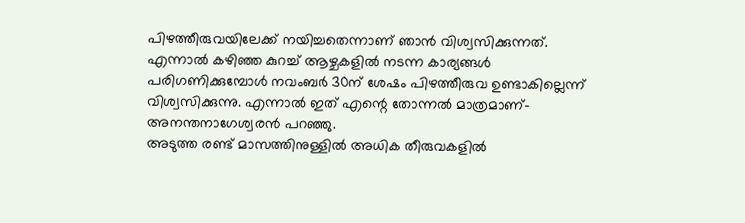പിഴത്തീരുവയിലേക്ക് നയിച്ചതെന്നാണ് ഞാൻ വിശ്വസിക്കുന്നത്. എന്നാൽ കഴിഞ്ഞ കുറച്ച് ആഴ്ചകളിൽ നടന്ന കാര്യങ്ങൾ പരിഗണിക്കുമ്പോൾ നവംബർ 30ന് ശേഷം പിഴത്തീരുവ ഉണ്ടാകില്ലെന്ന് വിശ്വസിക്കുന്നു. എന്നാൽ ഇത് എന്റെ തോന്നൽ മാത്രമാണ്- അനന്തനാഗേശ്വരൻ പറഞ്ഞു.
അടുത്ത രണ്ട് മാസത്തിനുള്ളിൽ അധിക തീരുവകളിൽ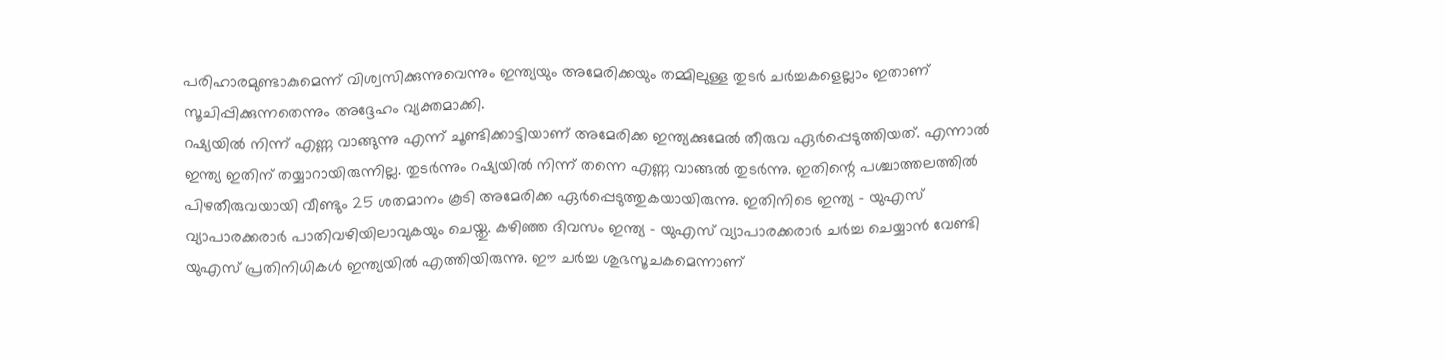പരിഹാരമുണ്ടാകുമെന്ന് വിശ്വസിക്കുന്നുവെന്നും ഇന്ത്യയും അമേരിക്കയും തമ്മിലുള്ള തുടർ ചർച്ചകളെല്ലാം ഇതാണ് സൂചിപ്പിക്കുന്നതെന്നും അദ്ദേഹം വ്യക്തമാക്കി.
റഷ്യയിൽ നിന്ന് എണ്ണ വാങ്ങുന്നു എന്ന് ചൂണ്ടിക്കാട്ടിയാണ് അമേരിക്ക ഇന്ത്യക്കുമേൽ തീരുവ ഏർപ്പെടുത്തിയത്. എന്നാൽ ഇന്ത്യ ഇതിന് തയ്യാറായിരുന്നില്ല. തുടർന്നും റഷ്യയിൽ നിന്ന് തന്നെ എണ്ണ വാങ്ങൽ തുടർന്നു. ഇതിന്റെ പശ്ചാത്തലത്തിൽ പിഴതീരുവയായി വീണ്ടും 25 ശതമാനം കൂടി അമേരിക്ക ഏർപ്പെടുത്തുകയായിരുന്നു. ഇതിനിടെ ഇന്ത്യ - യുഎസ് വ്യാപാരക്കരാർ പാതിവഴിയിലാവുകയും ചെയ്തു. കഴിഞ്ഞ ദിവസം ഇന്ത്യ - യുഎസ് വ്യാപാരക്കരാർ ചർച്ച ചെയ്യാൻ വേണ്ടി യുഎസ് പ്രതിനിധികൾ ഇന്ത്യയിൽ എത്തിയിരുന്നു. ഈ ചർച്ച ശുഭസൂചകമെന്നാണ്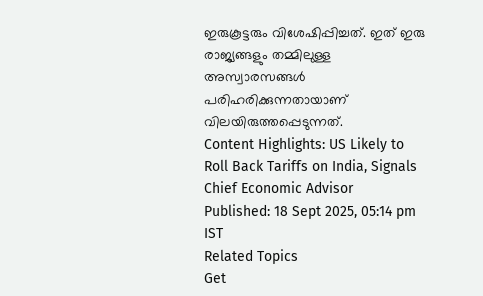ഇരുകൂട്ടരും വിശേഷിപ്പിച്ചത്. ഇത് ഇരു രാജ്യങ്ങളും തമ്മിലുള്ള അസ്വാരസങ്ങൾ പരിഹരിക്കുന്നതായാണ് വിലയിരുത്തപ്പെടുന്നത്.
Content Highlights: US Likely to Roll Back Tariffs on India, Signals Chief Economic Advisor
Published: 18 Sept 2025, 05:14 pm IST
Related Topics
Get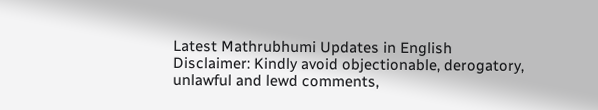Latest Mathrubhumi Updates in English
Disclaimer: Kindly avoid objectionable, derogatory, unlawful and lewd comments,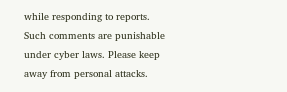while responding to reports. Such comments are punishable under cyber laws. Please keep away from personal attacks.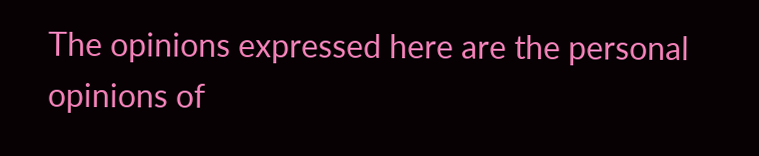The opinions expressed here are the personal opinions of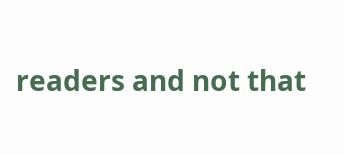readers and not that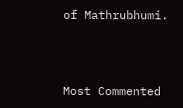of Mathrubhumi.



Most Commented